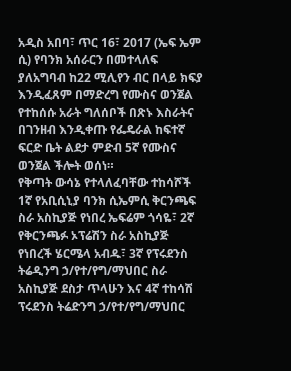አዲስ አበባ፣ ጥር 16፣ 2017 (ኤፍ ኤም ሲ) የባንክ አሰራርን በመተላለፍ ያለአግባብ ከ22 ሚሊየን ብር በላይ ክፍያ እንዲፈጸም በማድረግ የሙስና ወንጀል የተከሰሱ አራት ግለሰቦች በጽኑ እስራትና በገንዘብ እንዲቀጡ የፌዴራል ከፍተኛ ፍርድ ቤት ልደታ ምድብ 5ኛ የሙስና ወንጀል ችሎት ወሰነ።
የቅጣት ውሳኔ የተላለፈባቸው ተከሳሾች 1ኛ የአቢሲኒያ ባንክ ሲኤምሲ ቅርንጫፍ ስራ አስኪያጅ የነበረ ኤፍሬም ጎሳዬ፣ 2ኛ የቅርንጫፉ ኦፕሬሽን ስራ አስኪያጅ የነበረች ሄርሜላ አብዱ፣ 3ኛ የፕሩደንስ ትሬዲንግ ኃ/የተ/የግ/ማህበር ስራ አስኪያጅ ደስታ ጥላሁን እና 4ኛ ተከሳሽ ፕሩደንስ ትሬድንግ ኃ/የተ/የግ/ማህበር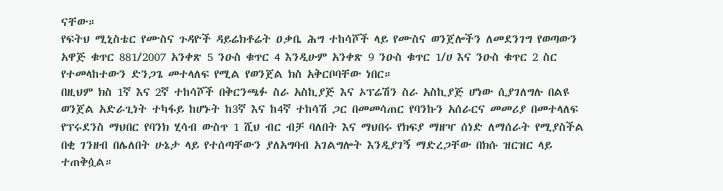ናቸው።
የፍትህ ሚኒስቴር የሙስና ጉዳዮች ዳይሬክቶሬት ዐቃቤ ሕግ ተከሳሾች ላይ የሙስና ወንጀሎችን ለመደንገግ የወጣውን አዋጅ ቁጥር 881/2007 አንቀጽ 5 ንዑስ ቁጥር 4 እንዲሁም አንቀጽ 9 ንዑስ ቁጥር 1/ሀ እና ንዑስ ቁጥር 2 ስር የተመላከተውን ድንጋጌ መተላለፍ የሚል የወንጀል ክስ አቅርቦባቸው ነበር።
በዚህም ክስ 1ኛ እና 2ኛ ተከሳሾች በቅርንጫፉ ስራ አስኪያጅ እና ኦፕሬሽን ስራ አስኪያጅ ሆነው ሲያገለግሉ በልዩ ወንጀል አድራጊነት ተካፋይ ከሆኑት ከ3ኛ እና ከ4ኛ ተከሳሽ ጋር በመመሳጠር የባንኩን አሰራርና መመሪያ በመተላለፍ የፕሩደንስ ማህበር የባንክ ሂሳብ ውስጥ 1 ሺህ ብር ብቻ ባለበት እና ማህበሩ የክፍያ ማዘዣ ሰነድ ለማሰራት የሚያስችል በቂ ገንዘብ በሌለበት ሁኔታ ላይ የተሰጣቸውን ያለአግባብ አገልግሎት እንዲያገኝ ማድረጋቸው በክሱ ዝርዝር ላይ ተጠቅሷል።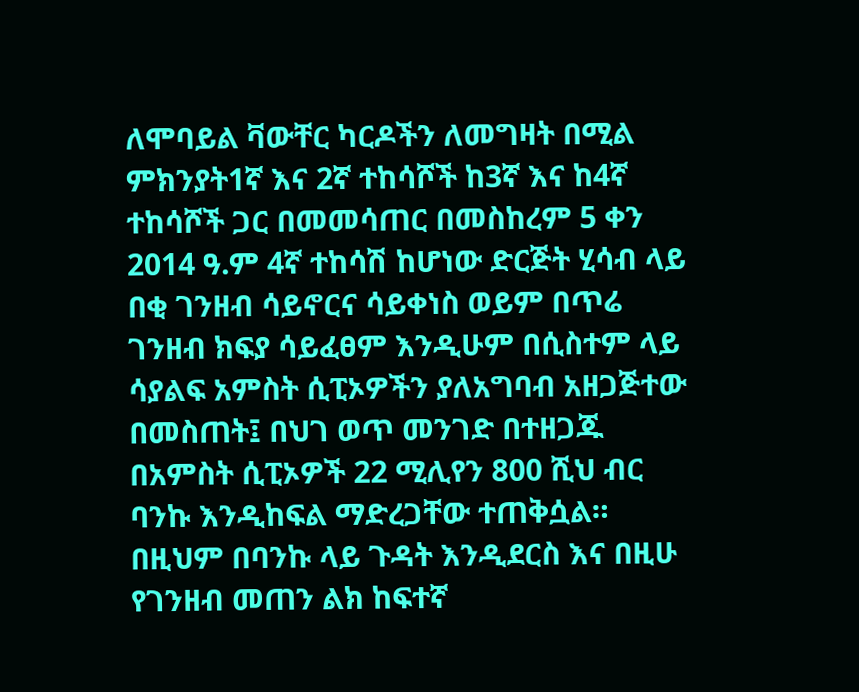ለሞባይል ቫውቸር ካርዶችን ለመግዛት በሚል ምክንያት1ኛ እና 2ኛ ተከሳሾች ከ3ኛ እና ከ4ኛ ተከሳሾች ጋር በመመሳጠር በመስከረም 5 ቀን 2014 ዓ.ም 4ኛ ተከሳሽ ከሆነው ድርጅት ሂሳብ ላይ በቂ ገንዘብ ሳይኖርና ሳይቀነስ ወይም በጥሬ ገንዘብ ክፍያ ሳይፈፀም እንዲሁም በሲስተም ላይ ሳያልፍ አምስት ሲፒኦዎችን ያለአግባብ አዘጋጅተው በመስጠት፤ በህገ ወጥ መንገድ በተዘጋጁ በአምስት ሲፒኦዎች 22 ሚሊየን 800 ሺህ ብር ባንኩ እንዲከፍል ማድረጋቸው ተጠቅሷል።
በዚህም በባንኩ ላይ ጉዳት እንዲደርስ እና በዚሁ የገንዘብ መጠን ልክ ከፍተኛ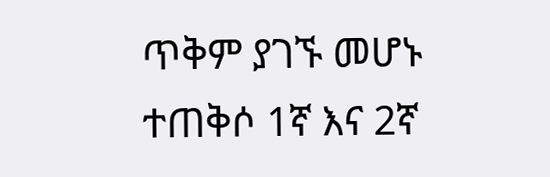ጥቅም ያገኙ መሆኑ ተጠቅሶ 1ኛ እና 2ኛ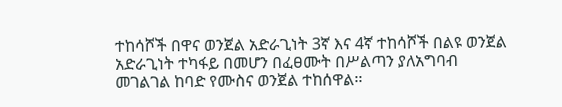ተከሳሾች በዋና ወንጀል አድራጊነት 3ኛ እና 4ኛ ተከሳሾች በልዩ ወንጀል አድራጊነት ተካፋይ በመሆን በፈፀሙት በሥልጣን ያለአግባብ መገልገል ከባድ የሙስና ወንጀል ተከሰዋል፡፡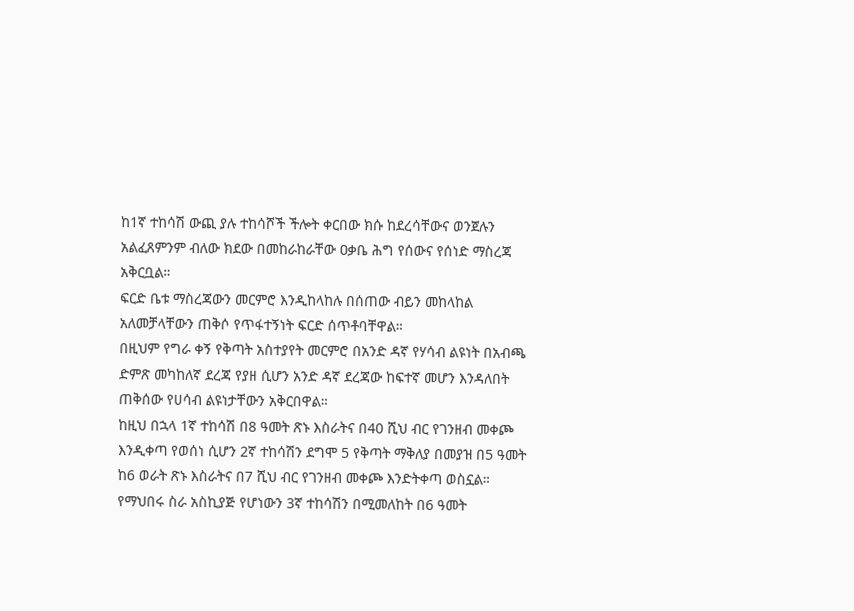ከ1ኛ ተከሳሽ ውጪ ያሉ ተከሳሾች ችሎት ቀርበው ክሱ ከደረሳቸውና ወንጀሉን አልፈጸምንም ብለው ክደው በመከራከራቸው ዐቃቤ ሕግ የሰውና የሰነድ ማስረጃ አቅርቧል።
ፍርድ ቤቱ ማስረጃውን መርምሮ እንዲከላከሉ በሰጠው ብይን መከላከል አለመቻላቸውን ጠቅሶ የጥፋተኝነት ፍርድ ሰጥቶባቸዋል።
በዚህም የግራ ቀኝ የቅጣት አስተያየት መርምሮ በአንድ ዳኛ የሃሳብ ልዩነት በአብጫ ድምጽ መካከለኛ ደረጃ የያዘ ሲሆን አንድ ዳኛ ደረጃው ከፍተኛ መሆን እንዳለበት ጠቅሰው የሀሳብ ልዩነታቸውን አቅርበዋል።
ከዚህ በኋላ 1ኛ ተከሳሽ በ8 ዓመት ጽኑ እስራትና በ40 ሺህ ብር የገንዘብ መቀጮ እንዲቀጣ የወሰነ ሲሆን 2ኛ ተከሳሽን ደግሞ 5 የቅጣት ማቅለያ በመያዝ በ5 ዓመት ከ6 ወራት ጽኑ እስራትና በ7 ሺህ ብር የገንዘብ መቀጮ እንድትቀጣ ወስኗል።
የማህበሩ ስራ አስኪያጅ የሆነውን 3ኛ ተከሳሽን በሚመለከት በ6 ዓመት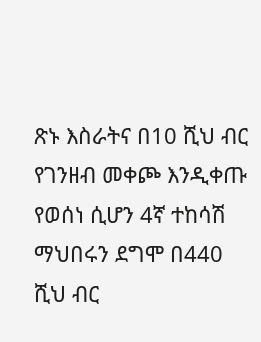ጽኑ እስራትና በ10 ሺህ ብር የገንዘብ መቀጮ እንዲቀጡ የወሰነ ሲሆን 4ኛ ተከሳሽ ማህበሩን ደግሞ በ440 ሺህ ብር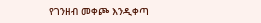የገንዘብ መቀጮ እንዲቀጣ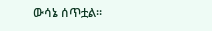ውሳኔ ሰጥቷል።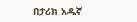በታሪክ አዱኛ